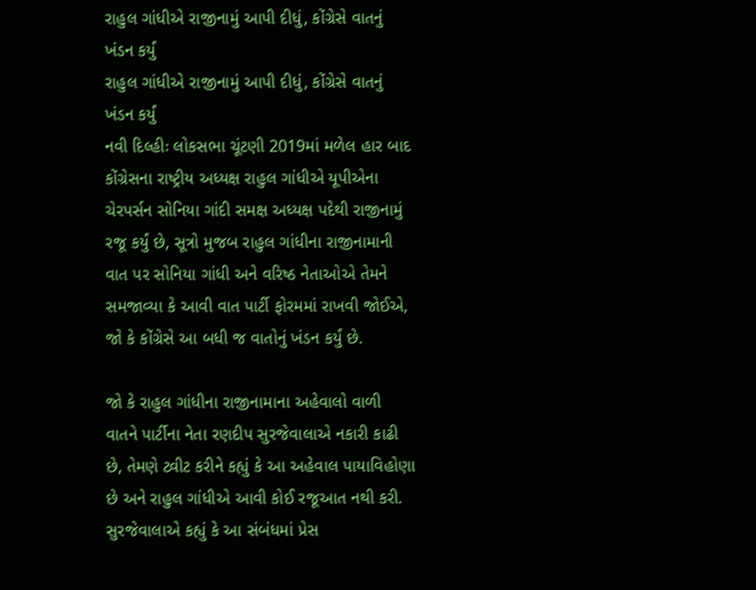રાહુલ ગાંધીએ રાજીનામું આપી દીધું, કોંગ્રેસે વાતનું ખંડન કર્યું
રાહુલ ગાંધીએ રાજીનામું આપી દીધું, કોંગ્રેસે વાતનું ખંડન કર્યું
નવી દિલ્હીઃ લોકસભા ચૂંટણી 2019માં મળેલ હાર બાદ કોંગ્રેસના રાષ્ટ્રીય અધ્યક્ષ રાહુલ ગાંધીએ યૂપીએના ચેરપર્સન સોનિયા ગાંદી સમક્ષ અધ્યક્ષ પદેથી રાજીનામું રજૂ કર્યું છે, સૂત્રો મુજબ રાહુલ ગાંધીના રાજીનામાની વાત પર સોનિયા ગાંધી અને વરિષ્ઠ નેતાઓએ તેમને સમજાવ્યા કે આવી વાત પાર્ટી ફોરમમાં રાખવી જોઈએ, જો કે કોંગ્રેસે આ બધી જ વાતોનું ખંડન કર્યું છે.

જો કે રાહુલ ગાંધીના રાજીનામાના અહેવાલો વાળી વાતને પાર્ટીના નેતા રણદીપ સુરજેવાલાએ નકારી કાઢી છે, તેમણે ટ્વીટ કરીને કહ્યું કે આ અહેવાલ પાયાવિહોણા છે અને રાહુલ ગાંધીએ આવી કોઈ રજૂઆત નથી કરી. સુરજેવાલાએ કહ્યું કે આ સંબંધમાં પ્રેસ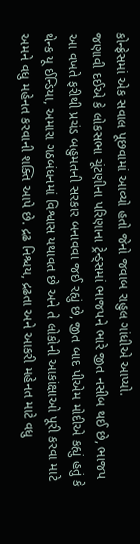કોન્ફ્રેસમાં એક સવાલ પૂછવામાં આવ્યો હતો જેનો જવાબ રાહુલ ગાંધીએ આપ્યો.
જણાવી દઈએ કે લોકસભા ચૂંટણીના પરિણાના ટ્રેન્ડ્સમાં ભાજપને ભારે જીત નસીબ થઈ છે, ભાજપ આ વખતે ફરીથી પ્રચંડ બહુમતની સરકાર બનાવવા જઈ રહ્યું છે, જીત બાદ પીએમ મોદીએ કહ્યું હતું કે થેન્ક યૂ ઈન્ડિયા, અમારા ગઠબંધનમાં વિશ્વાસ યથાવત છે અને તે લોકોની આકાંક્ષાઓ પૂરી કરવા માટે અમને વધુ મહેનત કરવાની શક્તિ આપે છે. દ્રઢ નિશ્ચય, દ્રઢતા અને આકરી મહેનત માટે વધુ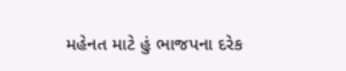મહેનત માટે હું ભાજપના દરેક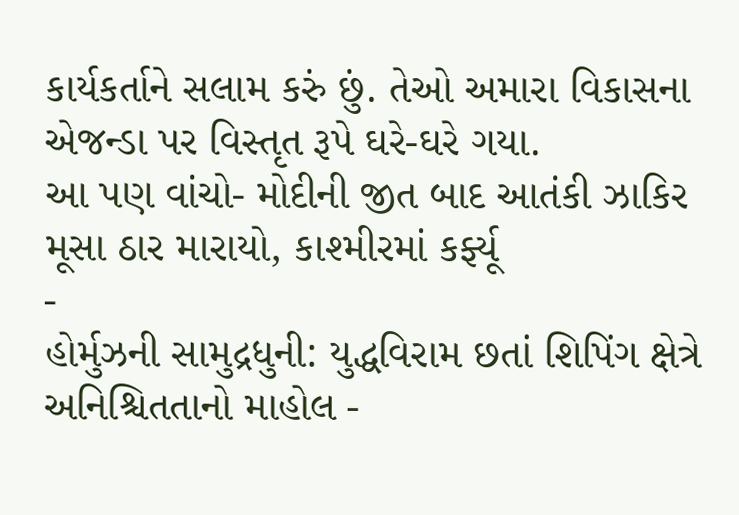કાર્યકર્તાને સલામ કરું છું. તેઓ અમારા વિકાસના એજન્ડા પર વિસ્તૃત રૂપે ઘરે-ઘરે ગયા.
આ પણ વાંચો- મોદીની જીત બાદ આતંકી ઝાકિર મૂસા ઠાર મારાયો, કાશ્મીરમાં કર્ફ્યૂ
-
હોર્મુઝની સામુદ્રધુની: યુદ્ધવિરામ છતાં શિપિંગ ક્ષેત્રે અનિશ્ચિતતાનો માહોલ -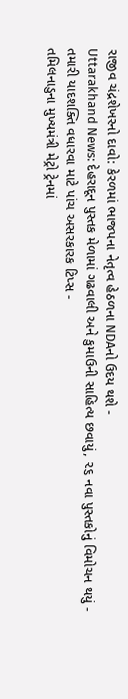રાજીવ ચંદ્રશેખરનો દાવો: કેરળમાં ભાજપના નેતૃત્વ હેઠળના NDAનો ઉદય થશે -
Uttarakhand News: દેહરાદૂન પુસ્તક મેળામાં ગઢવાલી અને કુમાઉની સાહિત્ય છવાયું, ૨૬ નવા પુસ્તકોનું વિમોચન થયું -
તમારી યાદશક્તિ વધારવા માટે પાંચ અસરકારક ટિપ્સ -
તમિલનાડુના મુખ્યમંત્રી મેટ્રો ટ્રેનમાં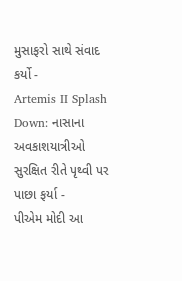મુસાફરો સાથે સંવાદ કર્યો -
Artemis II Splash Down: નાસાના અવકાશયાત્રીઓ સુરક્ષિત રીતે પૃથ્વી પર પાછા ફર્યા -
પીએમ મોદી આ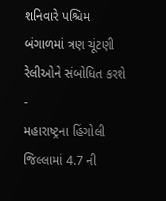શનિવારે પશ્ચિમ બંગાળમાં ત્રણ ચૂંટણી રેલીઓને સંબોધિત કરશે -
મહારાષ્ટ્રના હિંગોલી જિલ્લામાં 4.7 ની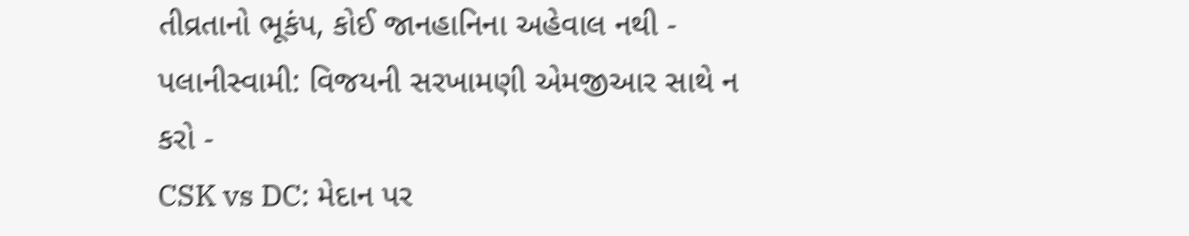તીવ્રતાનો ભૂકંપ, કોઈ જાનહાનિના અહેવાલ નથી -
પલાનીસ્વામી: વિજયની સરખામણી એમજીઆર સાથે ન કરો -
CSK vs DC: મેદાન પર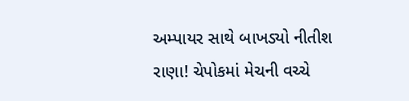અમ્પાયર સાથે બાખડ્યો નીતીશ રાણા! ચેપોકમાં મેચની વચ્ચે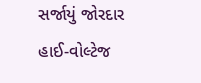સર્જાયું જોરદાર હાઈ-વોલ્ટેજ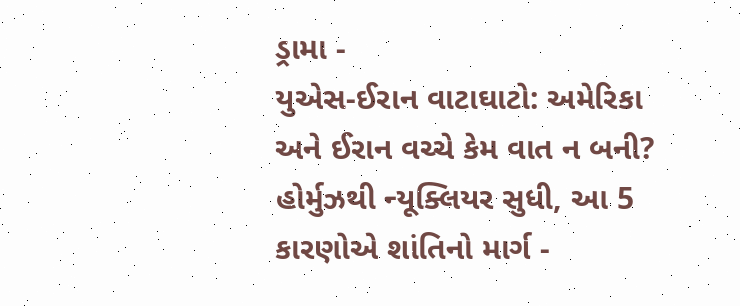ડ્રામા -
યુએસ-ઈરાન વાટાઘાટો: અમેરિકા અને ઈરાન વચ્ચે કેમ વાત ન બની? હોર્મુઝથી ન્યૂક્લિયર સુધી, આ 5 કારણોએ શાંતિનો માર્ગ -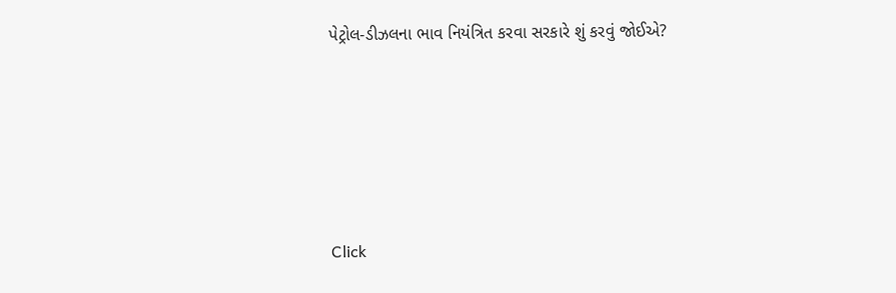પેટ્રોલ-ડીઝલના ભાવ નિયંત્રિત કરવા સરકારે શું કરવું જોઈએ?






Click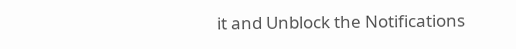it and Unblock the Notifications